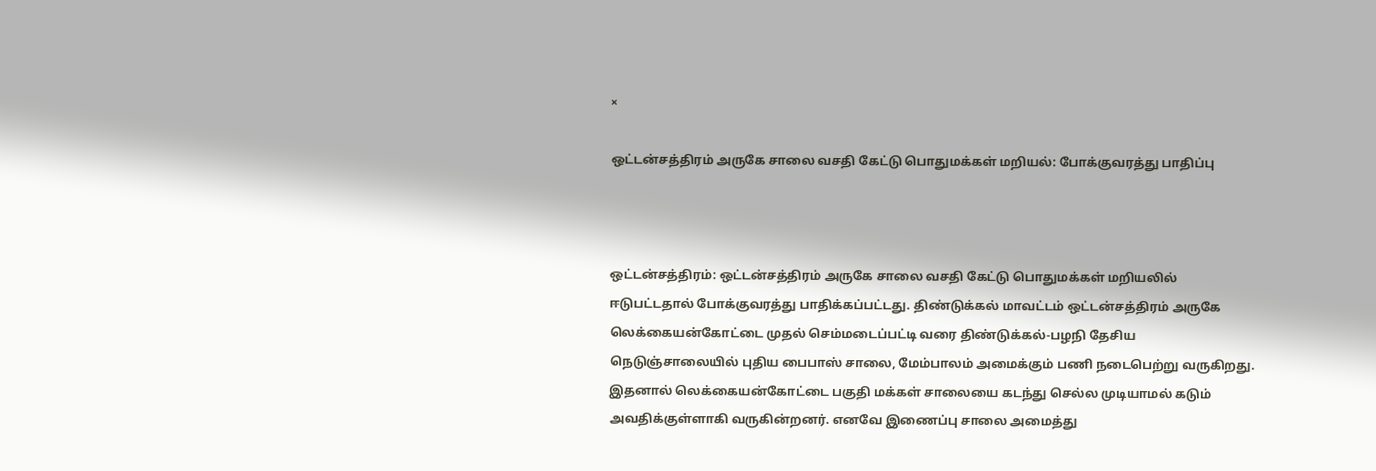×

ஒட்டன்சத்திரம் அருகே சாலை வசதி கேட்டு பொதுமக்கள் மறியல்: போக்குவரத்து பாதிப்பு



ஒட்டன்சத்திரம்: ஒட்டன்சத்திரம் அருகே சாலை வசதி கேட்டு பொதுமக்கள் மறியலில் ஈடுபட்டதால் போக்குவரத்து பாதிக்கப்பட்டது. திண்டுக்கல் மாவட்டம் ஒட்டன்சத்திரம் அருகே லெக்கையன்கோட்டை முதல் செம்மடைப்பட்டி வரை திண்டுக்கல்-பழநி தேசிய நெடுஞ்சாலையில் புதிய பைபாஸ் சாலை, மேம்பாலம் அமைக்கும் பணி நடைபெற்று வருகிறது. இதனால் லெக்கையன்கோட்டை பகுதி மக்கள் சாலையை கடந்து செல்ல முடியாமல் கடும் அவதிக்குள்ளாகி வருகின்றனர். எனவே இணைப்பு சாலை அமைத்து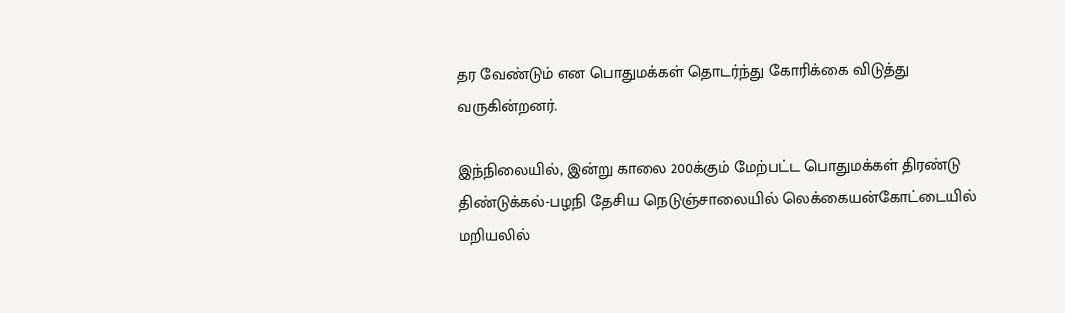தர வேண்டும் என பொதுமக்கள் தொடர்ந்து கோரிக்கை விடுத்து வருகின்றனர்.

இந்நிலையில், இன்று காலை 200க்கும் மேற்பட்ட பொதுமக்கள் திரண்டு திண்டுக்கல்-பழநி தேசிய நெடுஞ்சாலையில் லெக்கையன்கோட்டையில் மறியலில்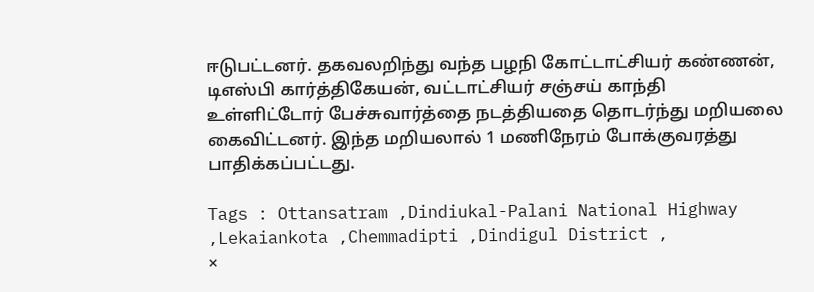ஈடுபட்டனர். தகவலறிந்து வந்த பழநி கோட்டாட்சியர் கண்ணன், டிஎஸ்பி கார்த்திகேயன், வட்டாட்சியர் சஞ்சய் காந்தி உள்ளிட்டோர் பேச்சுவார்த்தை நடத்தியதை தொடர்ந்து மறியலை கைவிட்டனர். இந்த மறியலால் 1 மணிநேரம் போக்குவரத்து பாதிக்கப்பட்டது.

Tags : Ottansatram ,Dindiukal-Palani National Highway ,Lekaiankota ,Chemmadipti ,Dindigul District ,
×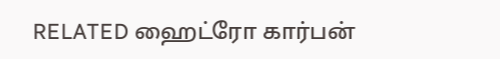RELATED ஹைட்ரோ கார்பன்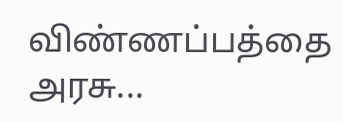விண்ணப்பத்தை அரசு...